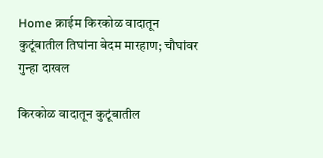Home क्राईम किरकोळ वादातून कुटूंबातील तिघांना बेदम मारहाण; चौघांवर गुन्हा दाखल

किरकोळ वादातून कुटूंबातील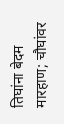तिघांना बेदम मारहाण; चौघांवर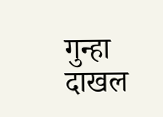गुन्हा दाखल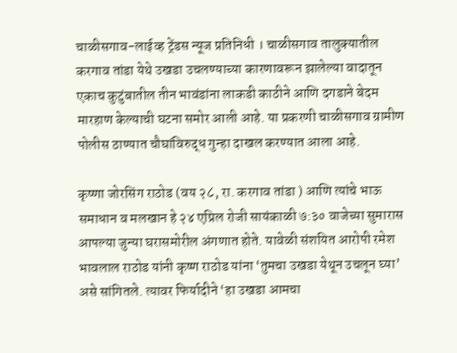चाळीसगाव-लाईव्ह ट्रेंडस न्यूज प्रतिनिधी । चाळीसगाव तालुक्यातील करगाव तांडा येथे उखडा उचलण्याच्या कारणावरून झालेल्या वादातून एकाच कुटुंबातील तीन भावंडांना लाकडी काठीने आणि दगडाने बेदम मारहाण केल्याची घटना समोर आली आहे. या प्रकरणी चाळीसगाव ग्रामीण पोलीस ठाण्यात चौघांविरुद्ध गुन्हा दाखल करण्यात आला आहे.

कृष्णा जोरसिंग राठोड (वय २८, रा. करगाव तांडा ) आणि त्यांचे भाऊ समाधान व मलखान हे २४ एप्रिल रोजी सायंकाळी ७:३० वाजेच्या सुमारास आपल्या जुन्या घरासमोरील अंगणात होते. यावेळी संशयित आरोपी रमेश भावलाल राठोड यांनी कृष्ण राठोड यांना ‘तुमचा उखडा येथून उचलून घ्या’ असे सांगितले. त्यावर फिर्यादीने ‘हा उखडा आमचा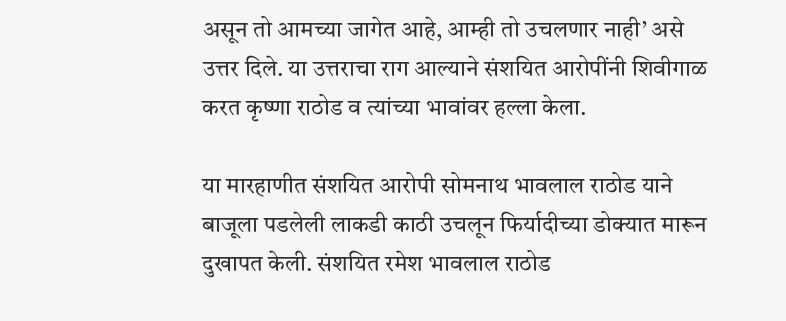असून तो आमच्या जागेत आहे, आम्ही तो उचलणार नाही’ असे उत्तर दिले. या उत्तराचा राग आल्याने संशयित आरोपींनी शिवीगाळ करत कृष्णा राठोड व त्यांच्या भावांवर हल्ला केला.

या मारहाणीत संशयित आरोपी सोमनाथ भावलाल राठोड याने बाजूला पडलेली लाकडी काठी उचलून फिर्यादीच्या डोक्यात मारून दुखापत केली. संशयित रमेश भावलाल राठोड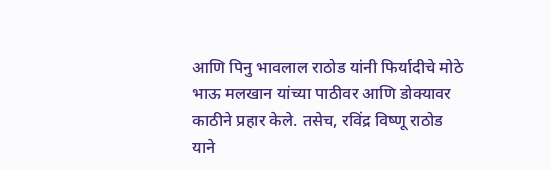आणि पिनु भावलाल राठोड यांनी फिर्यादीचे मोठे भाऊ मलखान यांच्या पाठीवर आणि डोक्यावर काठीने प्रहार केले. तसेच, रविंद्र विष्णू राठोड याने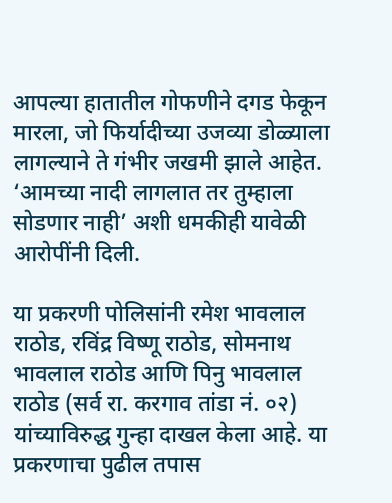आपल्या हातातील गोफणीने दगड फेकून मारला, जो फिर्यादीच्या उजव्या डोळ्याला लागल्याने ते गंभीर जखमी झाले आहेत. ‘आमच्या नादी लागलात तर तुम्हाला सोडणार नाही’ अशी धमकीही यावेळी आरोपींनी दिली.

या प्रकरणी पोलिसांनी रमेश भावलाल राठोड, रविंद्र विष्णू राठोड, सोमनाथ भावलाल राठोड आणि पिनु भावलाल राठोड (सर्व रा. करगाव तांडा नं. ०२) यांच्याविरुद्ध गुन्हा दाखल केला आहे. या प्रकरणाचा पुढील तपास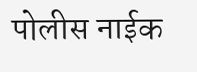पोलीस नाईक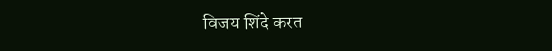विजय शिंदे करत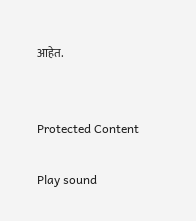आहेत.


Protected Content

Play sound